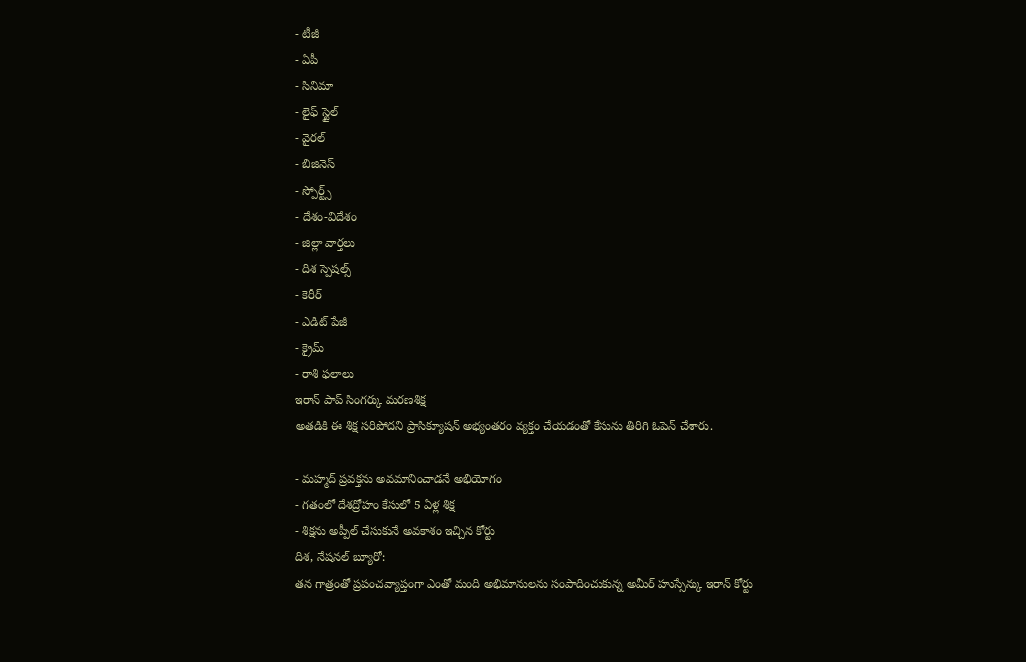- టీజీ
- ఏపీ
- సినిమా
- లైఫ్ స్టైల్
- వైరల్
- బిజినెస్
- స్పోర్ట్స్
- దేశం-విదేశం
- జిల్లా వార్తలు
- దిశ స్పెషల్స్
- కెరీర్
- ఎడిట్ పేజీ
- క్రైమ్
- రాశి ఫలాలు
ఇరాన్ పాప్ సింగర్కు మరణశిక్ష
అతడికి ఈ శిక్ష సరిపోదని ప్రాసిక్యూషన్ అభ్యంతరం వ్యక్తం చేయడంతో కేసును తిరిగి ఓపెన్ చేశారు.

- మహ్మద్ ప్రవక్తను అవమానించాడనే అభియోగం
- గతంలో దేశద్రోహం కేసులో 5 ఏళ్ల శిక్ష
- శిక్షను అప్పీల్ చేసుకునే అవకాశం ఇచ్చిన కోర్టు
దిశ, నేషనల్ బ్యూరో:
తన గాత్రంతో ప్రపంచవ్యాప్తంగా ఎంతో మంది అభిమానులను సంపాదించుకున్న అమీర్ హుస్సేన్కు ఇరాన్ కోర్టు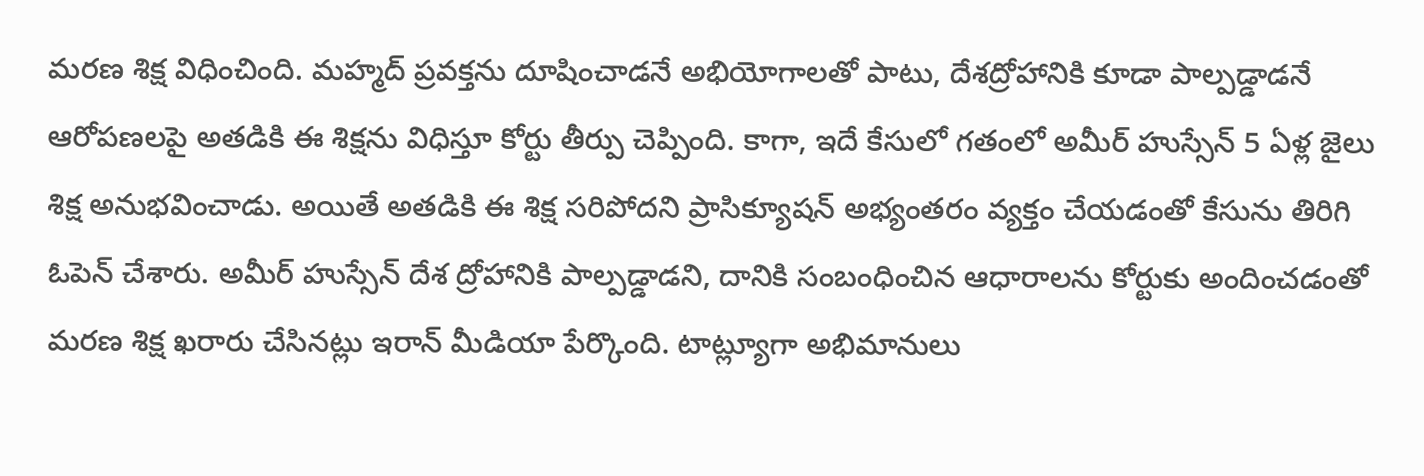మరణ శిక్ష విధించింది. మహ్మద్ ప్రవక్తను దూషించాడనే అభియోగాలతో పాటు, దేశద్రోహానికి కూడా పాల్పడ్డాడనే ఆరోపణలపై అతడికి ఈ శిక్షను విధిస్తూ కోర్టు తీర్పు చెప్పింది. కాగా, ఇదే కేసులో గతంలో అమీర్ హుస్సేన్ 5 ఏళ్ల జైలు శిక్ష అనుభవించాడు. అయితే అతడికి ఈ శిక్ష సరిపోదని ప్రాసిక్యూషన్ అభ్యంతరం వ్యక్తం చేయడంతో కేసును తిరిగి ఓపెన్ చేశారు. అమీర్ హుస్సేన్ దేశ ద్రోహానికి పాల్పడ్డాడని, దానికి సంబంధించిన ఆధారాలను కోర్టుకు అందించడంతో మరణ శిక్ష ఖరారు చేసినట్లు ఇరాన్ మీడియా పేర్కొంది. టాట్ల్యూగా అభిమానులు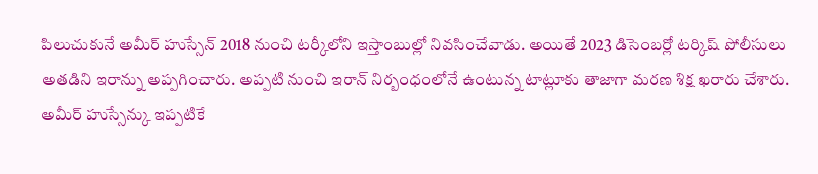పిలుచుకునే అమీర్ హుస్సేన్ 2018 నుంచి టర్కీలోని ఇస్తాంబుల్లో నివసించేవాడు. అయితే 2023 డిసెంబర్లో టర్కిష్ పోలీసులు అతడిని ఇరాన్ను అప్పగించారు. అప్పటి నుంచి ఇరాన్ నిర్బంధంలోనే ఉంటున్న టాట్లూకు తాజాగా మరణ శిక్ష ఖరారు చేశారు. అమీర్ హుస్సేన్కు ఇప్పటికే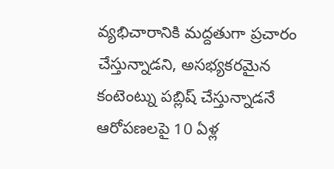వ్యభిచారానికి మద్దతుగా ప్రచారం చేస్తున్నాడని, అసభ్యకరమైన కంటెంట్ను పబ్లిష్ చేస్తున్నాడనే ఆరోపణలపై 10 ఏళ్ల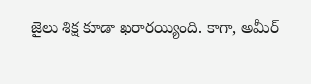జైలు శిక్ష కూడా ఖరారయ్యింది. కాగా, అమీర్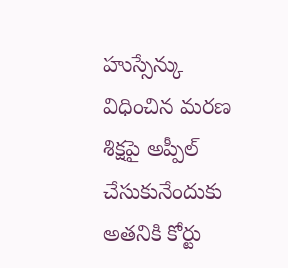హుస్సేన్కు విధించిన మరణ శిక్షపై అప్పీల్ చేసుకునేందుకు అతనికి కోర్టు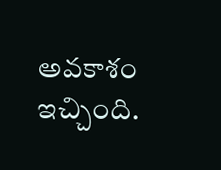అవకాశం ఇచ్చింది.